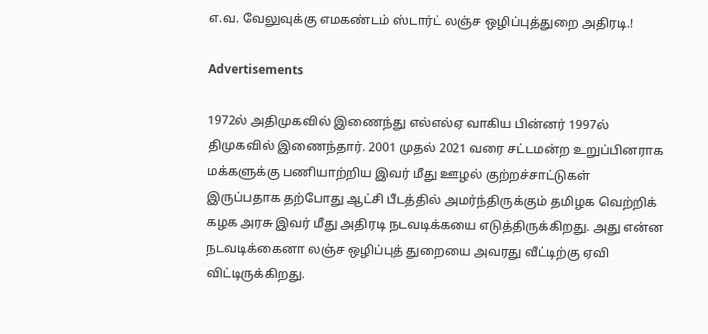எ.வ. வேலுவுக்கு எமகண்டம் ஸ்டார்ட் லஞ்ச ஒழிப்புத்துறை அதிரடி.!

Advertisements

1972ல் அதிமுகவில் இணைந்து எல்எல்ஏ வாகிய பின்னர் 1997ல் திமுகவில் இணைந்தார். 2001 முதல் 2021 வரை சட்டமன்ற உறுப்பினராக மக்களுக்கு பணியாற்றிய இவர் மீது ஊழல் குற்றச்சாட்டுகள் இருப்பதாக தற்போது ஆட்சி பீடத்தில் அமர்ந்திருக்கும் தமிழக வெற்றிக் கழக அரசு இவர் மீது அதிரடி நடவடிக்கயை எடுத்திருக்கிறது. அது என்ன நடவடிக்கைனா லஞ்ச ஒழிப்புத் துறையை அவரது வீட்டிற்கு ஏவி விட்டிருக்கிறது.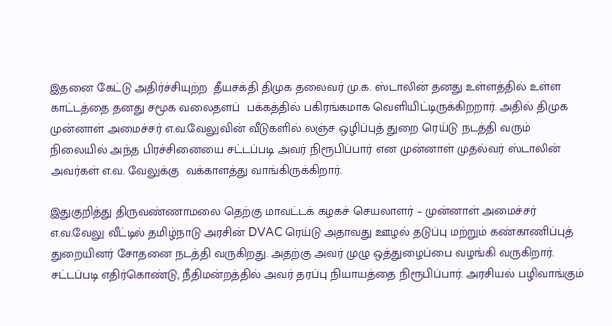இதனை கேட்டு அதிர்ச்சியுற்ற  தீயசக்தி திமுக தலைவர் மு.க. ஸ்டாலின் தனது உள்ளத்தில் உள்ள காட்டத்தை தனது சமூக வலைதளப்  பக்கத்தில் பகிரங்கமாக வெளியிட்டிருக்கிறறார். அதில் திமுக முன்னாள் அமைச்சர் எ.வ.வேலுவின் வீடுகளில் லஞ்ச ஒழிப்புத் துறை ரெய்டு நடத்தி வரும் நிலையில் அந்த பிரச்சினையை சட்டப்படி அவர் நிரூபிப்பார் என முன்னாள் முதல்வர் ஸ்டாலின் அவர்கள் எ.வ. வேலுக்கு  வக்காளத்து வாங்கிருக்கிறார்.

இதுகுறித்து திருவண்ணாமலை தெற்கு மாவட்டக் கழகச் செயலாளர் – முன்னாள் அமைச்சர் எ.வ.வேலு வீட்டில் தமிழ்நாடு அரசின் DVAC ரெய்டு அதாவது ஊழல் தடுப்பு மற்றும் கண்காணிப்புத் துறையினர் சோதனை நடத்தி வருகிறது. அதற்கு அவர் முழு ஒத்துழைப்பை வழங்கி வருகிறார். சட்டப்படி எதிர்கொண்டு, நீதிமன்றத்தில் அவர் தரப்பு நியாயத்தை நிரூபிப்பார். அரசியல் பழிவாங்கும்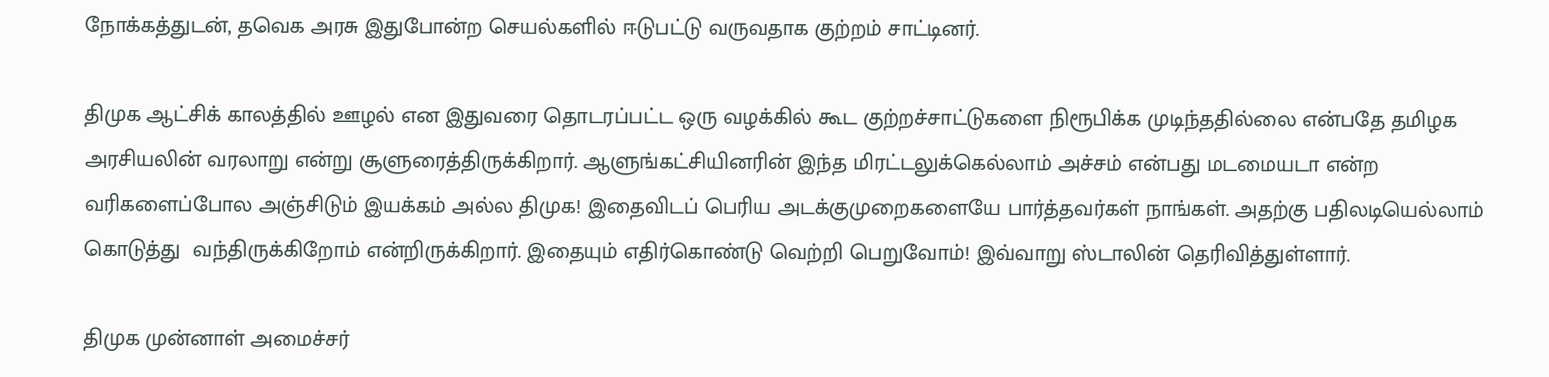நோக்கத்துடன், தவெக அரசு இதுபோன்ற செயல்களில் ஈடுபட்டு வருவதாக குற்றம் சாட்டினர்.

திமுக ஆட்சிக் காலத்தில் ஊழல் என இதுவரை தொடரப்பட்ட ஒரு வழக்கில் கூட குற்றச்சாட்டுகளை நிரூபிக்க முடிந்ததில்லை என்பதே தமிழக அரசியலின் வரலாறு என்று சூளுரைத்திருக்கிறார். ஆளுங்கட்சியினரின் இந்த மிரட்டலுக்கெல்லாம் அச்சம் என்பது மடமையடா என்ற வரிகளைப்போல அஞ்சிடும் இயக்கம் அல்ல திமுக! இதைவிடப் பெரிய அடக்குமுறைகளையே பார்த்தவர்கள் நாங்கள். அதற்கு பதிலடியெல்லாம் கொடுத்து  வந்திருக்கிறோம் என்றிருக்கிறார். இதையும் எதிர்கொண்டு வெற்றி பெறுவோம்! இவ்வாறு ஸ்டாலின் தெரிவித்துள்ளார்.

திமுக முன்னாள் அமைச்சர்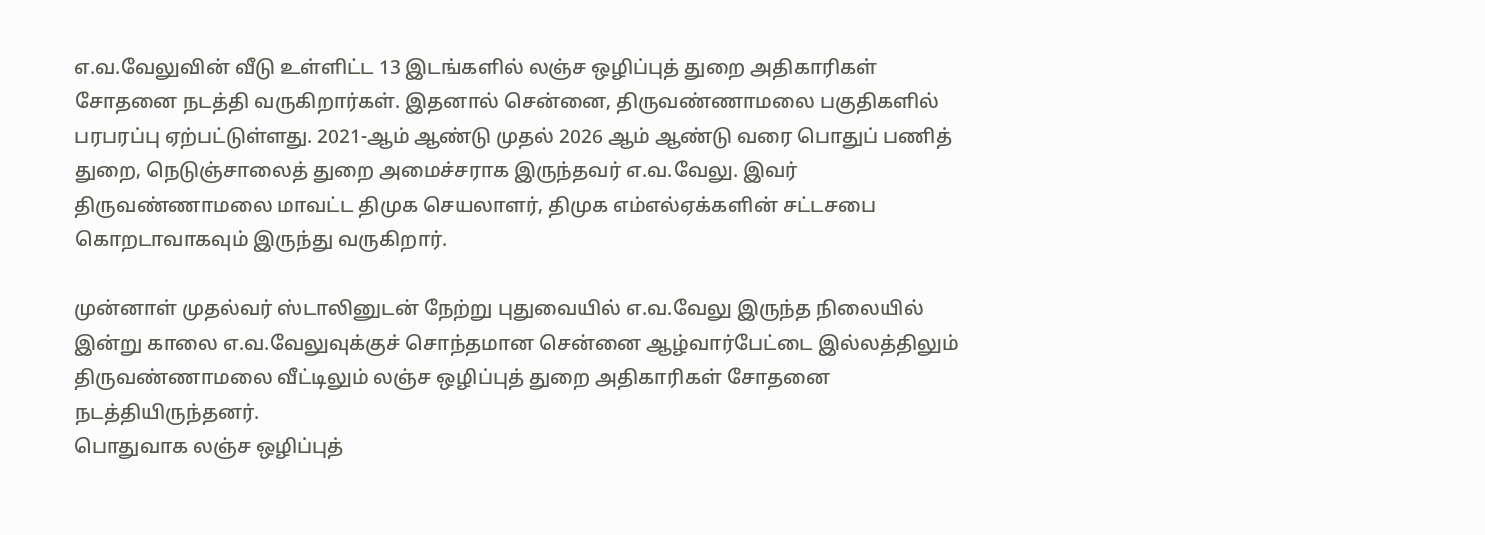எ.வ.வேலுவின் வீடு உள்ளிட்ட 13 இடங்களில் லஞ்ச ஒழிப்புத் துறை அதிகாரிகள் சோதனை நடத்தி வருகிறார்கள். இதனால் சென்னை, திருவண்ணாமலை பகுதிகளில் பரபரப்பு ஏற்பட்டுள்ளது. 2021-ஆம் ஆண்டு முதல் 2026 ஆம் ஆண்டு வரை பொதுப் பணித் துறை, நெடுஞ்சாலைத் துறை அமைச்சராக இருந்தவர் எ.வ.வேலு. இவர் திருவண்ணாமலை மாவட்ட திமுக செயலாளர், திமுக எம்எல்ஏக்களின் சட்டசபை கொறடாவாகவும் இருந்து வருகிறார்.

முன்னாள் முதல்வர் ஸ்டாலினுடன் நேற்று புதுவையில் எ.வ.வேலு இருந்த நிலையில் இன்று காலை எ.வ.வேலுவுக்குச் சொந்தமான சென்னை ஆழ்வார்பேட்டை இல்லத்திலும் திருவண்ணாமலை வீட்டிலும் லஞ்ச ஒழிப்புத் துறை அதிகாரிகள் சோதனை நடத்தியிருந்தனர்.
பொதுவாக லஞ்ச ஒழிப்புத்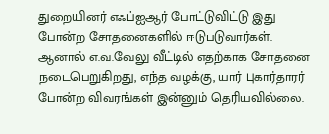துறையினர் எஃப்ஐஆர் போட்டுவிட்டு இது போன்ற சோதனைகளில் ஈடுபடுவார்கள். ஆனால் எ.வ.வேலு வீட்டில் எதற்காக சோதனை நடைபெறுகிறது, எந்த வழக்கு, யார் புகார்தாரர் போன்ற விவரங்கள் இன்னும் தெரியவில்லை.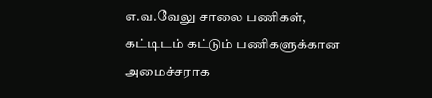எ.வ.வேலு சாலை பணிகள், கட்டிடம் கட்டும் பணிகளுக்கான அமைச்சராக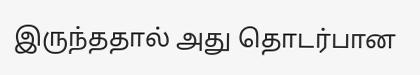இருந்ததால் அது தொடர்பான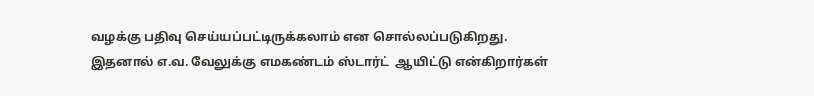வழக்கு பதிவு செய்யப்பட்டிருக்கலாம் என சொல்லப்படுகிறது. இதனால் எ.வ. வேலுக்கு எமகண்டம் ஸ்டார்ட்  ஆயிட்டு என்கிறார்கள்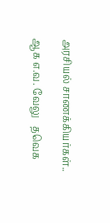அரசியல் சாணக்கியர்கள்..

ஆக எ.வ. வேலு   தவெக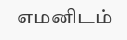எமனிடம்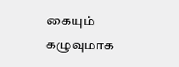கையும் கழுவுமாக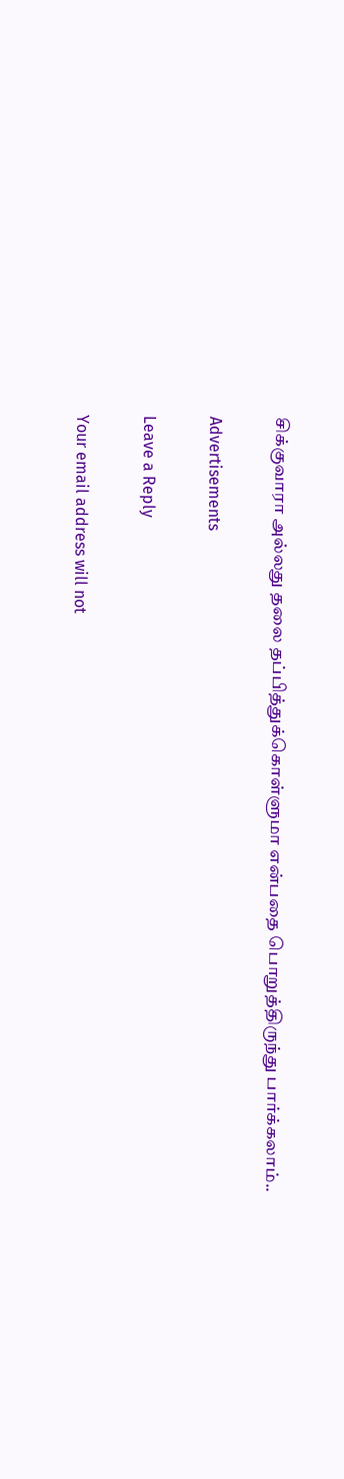சிக்குவாரா அல்லது தலை தப்பித்துக்கொள்ளுமா என்பதை பொறுத்திருந்து பார்க்கலாம்..

Advertisements

Leave a Reply

Your email address will not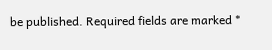be published. Required fields are marked *